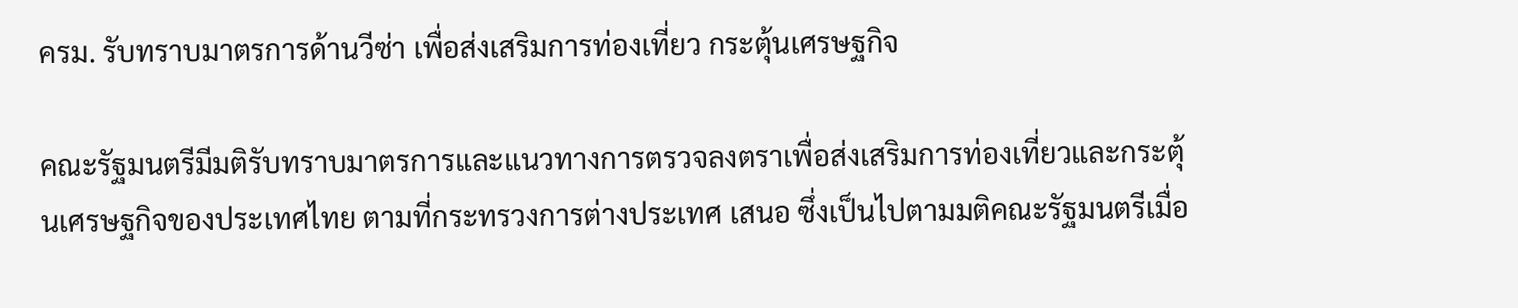ครม. รับทราบมาตรการด้านวีซ่า เพื่อส่งเสริมการท่องเที่ยว กระตุ้นเศรษฐกิจ

คณะรัฐมนตรีมีมติรับทราบมาตรการและแนวทางการตรวจลงตราเพื่อส่งเสริมการท่องเที่ยวและกระตุ้นเศรษฐกิจของประเทศไทย ตามที่กระทรวงการต่างประเทศ เสนอ ซึ่งเป็นไปตามมติคณะรัฐมนตรีเมื่อ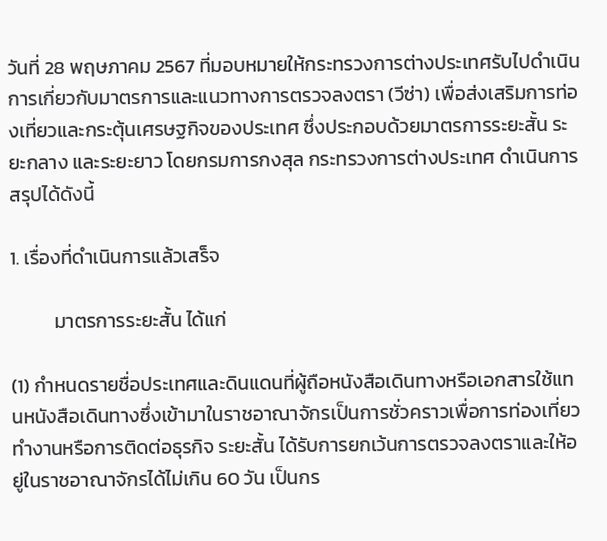วันที่ 28 พฤษภาคม 2567 ที่มอบหมายให้กระทรวงการต่างประเทศรับไปดำเนินการเกี่ยวกับมาตรการและแนวทางการตรวจลงตรา (วีซ่า) เพื่อส่งเสริมการท่องเที่ยวและกระตุ้นเศรษฐกิจของประเทศ ซึ่งประกอบด้วยมาตรการระยะสั้น ระยะกลาง และระยะยาว โดยกรมการกงสุล กระทรวงการต่างประเทศ ดำเนินการสรุปได้ดังนี้

1. เรื่องที่ดำเนินการแล้วเสร็จ

          มาตรการระยะสั้น ได้แก่

(1) กำหนดรายชื่อประเทศและดินแดนที่ผู้ถือหนังสือเดินทางหรือเอกสารใช้แทนหนังสือเดินทางซึ่งเข้ามาในราชอาณาจักรเป็นการชั่วคราวเพื่อการท่องเที่ยว ทำงานหรือการติดต่อธุรกิจ ระยะสั้น ได้รับการยกเว้นการตรวจลงตราและให้อยู่ในราชอาณาจักรได้ไม่เกิน 60 วัน เป็นกร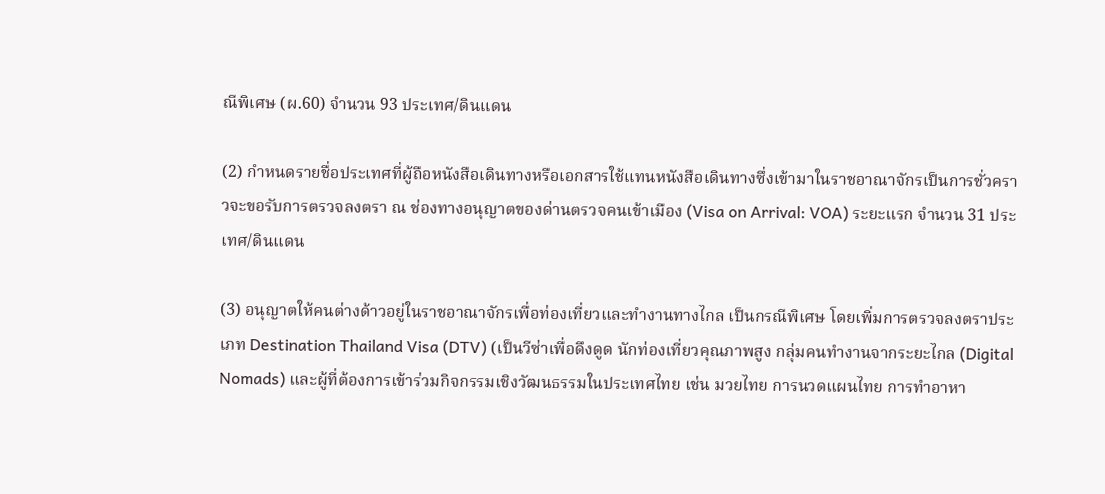ณีพิเศษ (ผ.60) จำนวน 93 ประเทศ/ดินแดน

(2) กำหนดรายชื่อประเทศที่ผู้ถือหนังสือเดินทางหรือเอกสารใช้แทนหนังสือเดินทางซึ่งเข้ามาในราชอาณาจักรเป็นการชั่วคราวจะขอรับการตรวจลงตรา ณ ช่องทางอนุญาตของด่านตรวจคนเข้าเมือง (Visa on Arrival: VOA) ระยะแรก จำนวน 31 ประเทศ/ดินแดน

(3) อนุญาตให้คนต่างด้าวอยู่ในราชอาณาจักรเพื่อท่องเที่ยวและทำงานทางไกล เป็นกรณีพิเศษ โดยเพิ่มการตรวจลงตราประเภท Destination Thailand Visa (DTV) (เป็นวีซ่าเพื่อดึงดูด นักท่องเที่ยวคุณภาพสูง กลุ่มคนทำงานจากระยะไกล (Digital Nomads) และผู้ที่ต้องการเข้าร่วมกิจกรรมเชิงวัฒนธรรมในประเทศไทย เช่น มวยไทย การนวดแผนไทย การทำอาหา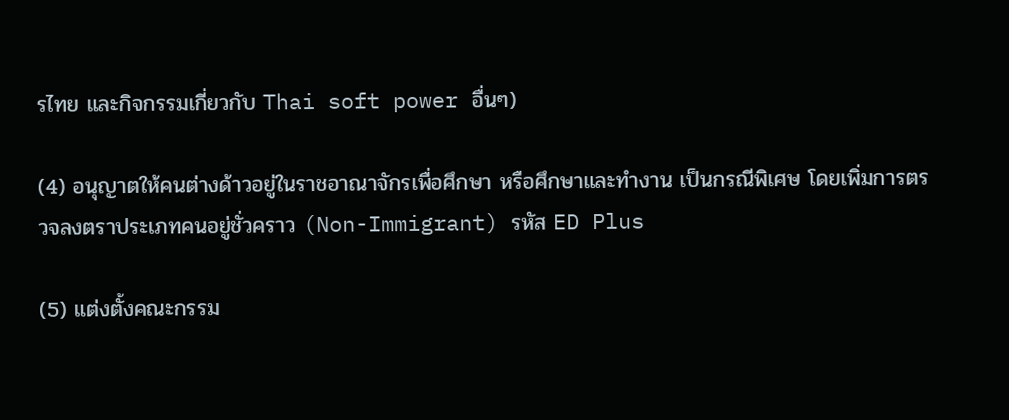รไทย และกิจกรรมเกี่ยวกับ Thai soft power อื่นๆ)

(4) อนุญาตให้คนต่างด้าวอยู่ในราชอาณาจักรเพื่อศึกษา หรือศึกษาและทำงาน เป็นกรณีพิเศษ โดยเพิ่มการตรวจลงตราประเภทคนอยู่ชั่วคราว (Non-Immigrant) รหัส ED Plus

(5) แต่งตั้งคณะกรรม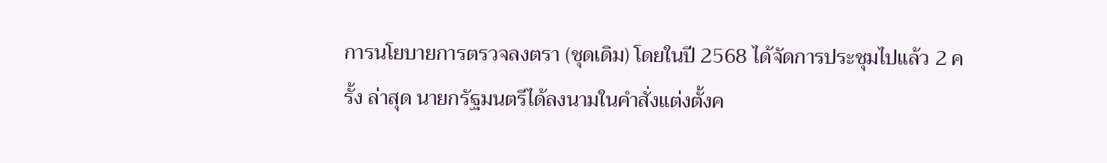การนโยบายการตรวจลงตรา (ชุดเดิม) โดยในปี 2568 ได้จัดการประชุมไปแล้ว 2 ครั้ง ล่าสุด นายกรัฐมนตรีได้ลงนามในคำสั่งแต่งตั้งค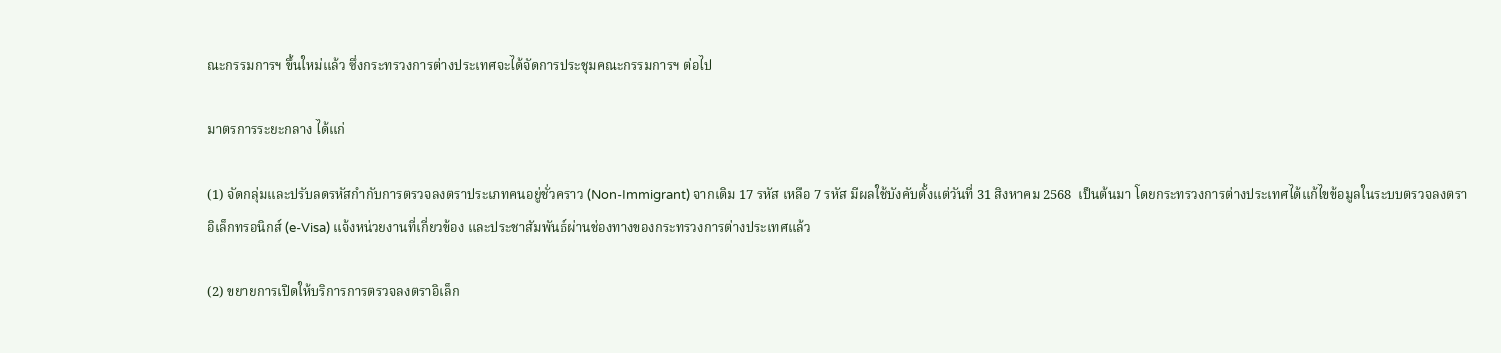ณะกรรมการฯ ขึ้นใหม่แล้ว ซึ่งกระทรวงการต่างประเทศจะได้จัดการประชุมคณะกรรมการฯ ต่อไป

มาตรการระยะกลาง ได้แก่

(1) จัดกลุ่มและปรับลดรหัสกำกับการตรวจลงตราประเภทคนอยู่ชั่วคราว (Non-Immigrant) จากเดิม 17 รหัส เหลือ 7 รหัส มีผลใช้บังคับตั้งแต่วันที่ 31 สิงหาคม 2568  เป็นต้นมา โดยกระทรวงการต่างประเทศได้แก้ไขข้อมูลในระบบตรวจลงตราอิเล็กทรอนิกส์ (e-Visa) แจ้งหน่วยงานที่เกี่ยวข้อง และประชาสัมพันธ์ผ่านช่องทางของกระทรวงการต่างประเทศแล้ว

(2) ขยายการเปิดให้บริการการตรวจลงตราอิเล็ก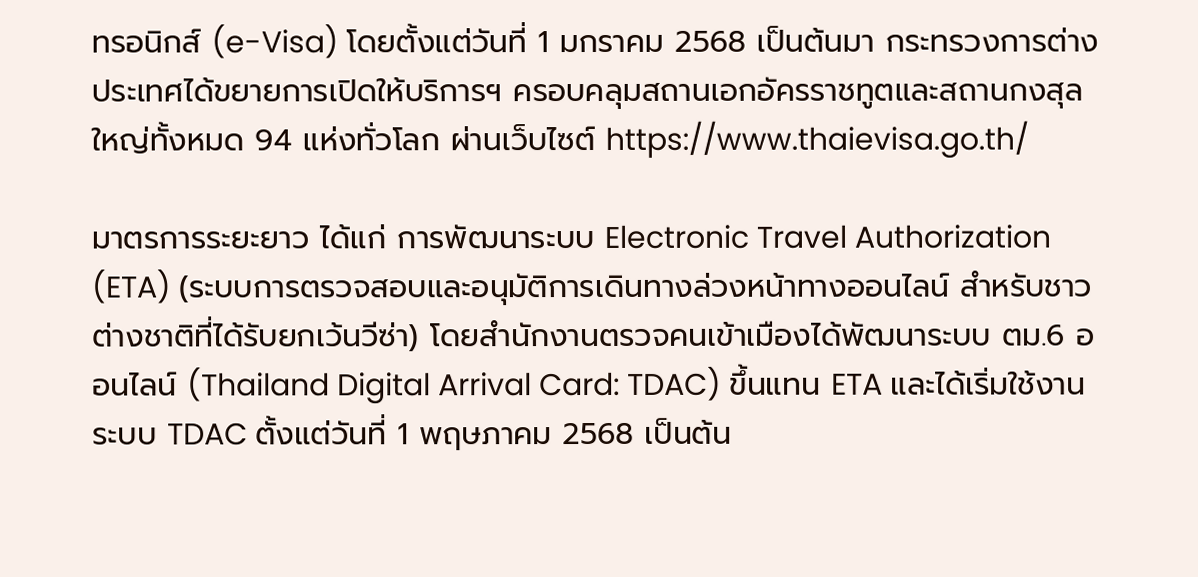ทรอนิกส์ (e-Visa) โดยตั้งแต่วันที่ 1 มกราคม 2568 เป็นต้นมา กระทรวงการต่างประเทศได้ขยายการเปิดให้บริการฯ ครอบคลุมสถานเอกอัครราชทูตและสถานกงสุลใหญ่ทั้งหมด 94 แห่งทั่วโลก ผ่านเว็บไซต์ https://www.thaievisa.go.th/

มาตรการระยะยาว ได้แก่ การพัฒนาระบบ Electronic Travel Authorization (ETA) (ระบบการตรวจสอบและอนุมัติการเดินทางล่วงหน้าทางออนไลน์ สำหรับชาวต่างชาติที่ได้รับยกเว้นวีซ่า) โดยสำนักงานตรวจคนเข้าเมืองได้พัฒนาระบบ ตม.6 ออนไลน์ (Thailand Digital Arrival Card: TDAC) ขึ้นแทน ETA และได้เริ่มใช้งานระบบ TDAC ตั้งแต่วันที่ 1 พฤษภาคม 2568 เป็นต้น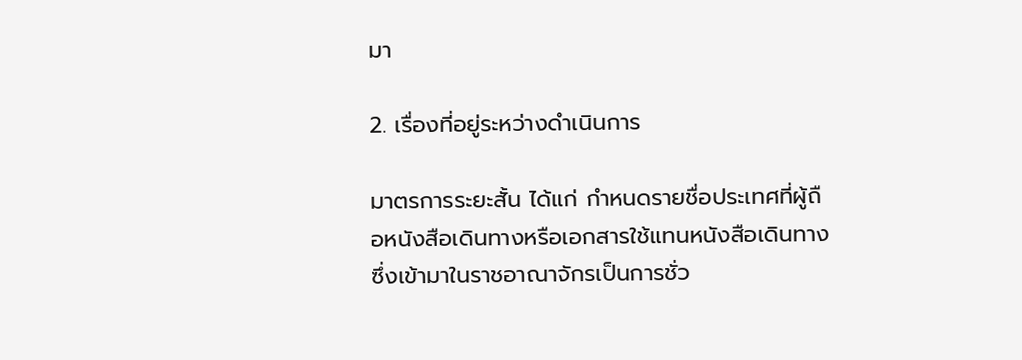มา

2. เรื่องที่อยู่ระหว่างดำเนินการ

มาตรการระยะสั้น ได้แก่ กำหนดรายชื่อประเทศที่ผู้ถือหนังสือเดินทางหรือเอกสารใช้แทนหนังสือเดินทางซึ่งเข้ามาในราชอาณาจักรเป็นการชั่ว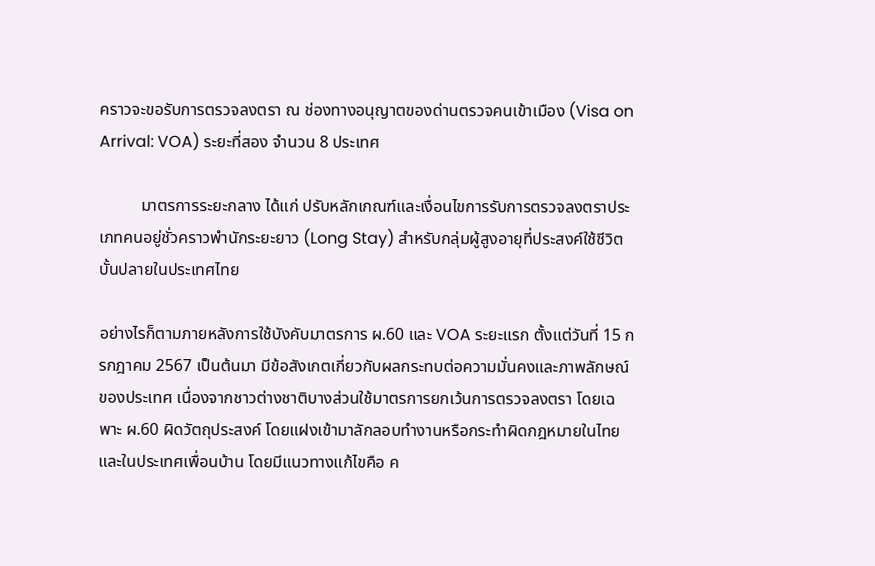คราวจะขอรับการตรวจลงตรา ณ ช่องทางอนุญาตของด่านตรวจคนเข้าเมือง (Visa on Arrival: VOA) ระยะที่สอง จำนวน 8 ประเทศ

          มาตรการระยะกลาง ได้แก่ ปรับหลักเกณฑ์และเงื่อนไขการรับการตรวจลงตราประเภทคนอยู่ชั่วคราวพำนักระยะยาว (Long Stay) สำหรับกลุ่มผู้สูงอายุที่ประสงค์ใช้ชีวิตบั้นปลายในประเทศไทย

อย่างไรก็ตามภายหลังการใช้บังคับมาตรการ ผ.60 และ VOA ระยะแรก ตั้งแต่วันที่ 15 กรกฎาคม 2567 เป็นต้นมา มีข้อสังเกตเกี่ยวกับผลกระทบต่อความมั่นคงและภาพลักษณ์ของประเทศ เนื่องจากชาวต่างชาติบางส่วนใช้มาตรการยกเว้นการตรวจลงตรา โดยเฉพาะ ผ.60 ผิดวัตถุประสงค์ โดยแฝงเข้ามาลักลอบทำงานหรือกระทำผิดกฎหมายในไทยและในประเทศเพื่อนบ้าน โดยมีแนวทางแก้ไขคือ ค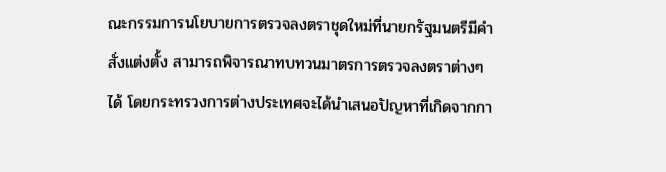ณะกรรมการนโยบายการตรวจลงตราชุดใหม่ที่นายกรัฐมนตรีมีคำสั่งแต่งตั้ง สามารถพิจารณาทบทวนมาตรการตรวจลงตราต่างๆ ได้ โดยกระทรวงการต่างประเทศจะได้นำเสนอปัญหาที่เกิดจากกา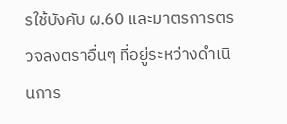รใช้บังคับ ผ.60 และมาตรการตรวจลงตราอื่นๆ ที่อยู่ระหว่างดำเนินการ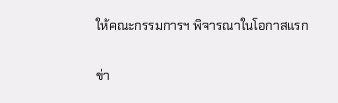ให้คณะกรรมการฯ พิจารณาในโอกาสแรก

ข่า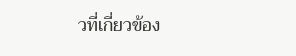วที่เกี่ยวข้อง